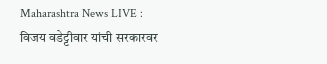Maharashtra News LIVE : विजय वडेट्टीवार यांची सरकारवर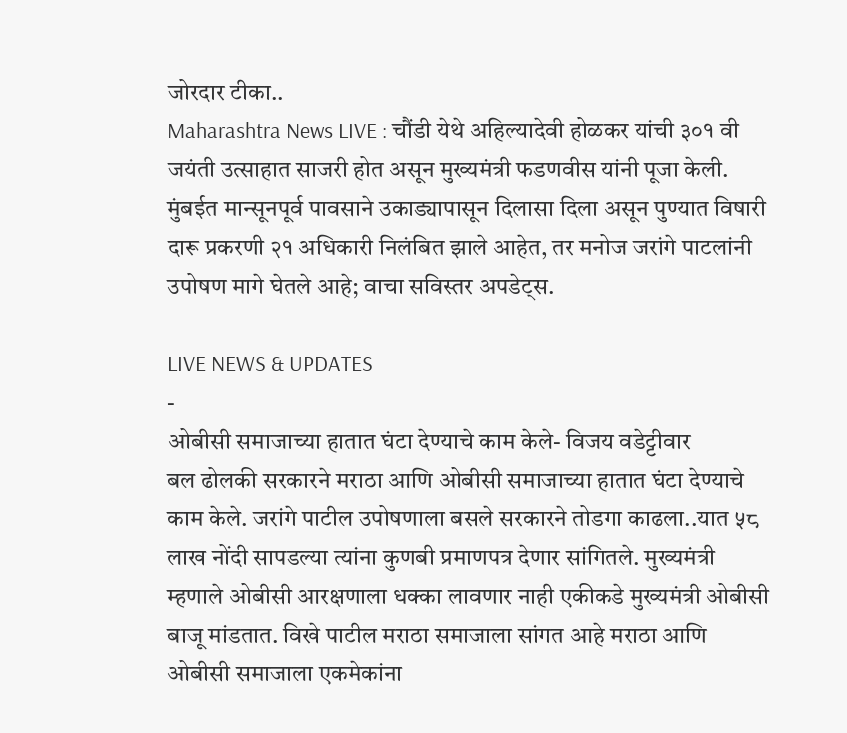जोरदार टीका..
Maharashtra News LIVE : चौंडी येथे अहिल्यादेवी होळकर यांची ३०१ वी जयंती उत्साहात साजरी होत असून मुख्यमंत्री फडणवीस यांनी पूजा केली. मुंबईत मान्सूनपूर्व पावसाने उकाड्यापासून दिलासा दिला असून पुण्यात विषारी दारू प्रकरणी २१ अधिकारी निलंबित झाले आहेत, तर मनोज जरांगे पाटलांनी उपोषण मागे घेतले आहे; वाचा सविस्तर अपडेट्स.

LIVE NEWS & UPDATES
-
ओबीसी समाजाच्या हातात घंटा देण्याचे काम केले- विजय वडेट्टीवार
बल ढोलकी सरकारने मराठा आणि ओबीसी समाजाच्या हातात घंटा देण्याचे काम केले. जरांगे पाटील उपोषणाला बसले सरकारने तोडगा काढला..यात ५८ लाख नोंदी सापडल्या त्यांना कुणबी प्रमाणपत्र देणार सांगितले. मुख्यमंत्री म्हणाले ओबीसी आरक्षणाला धक्का लावणार नाही एकीकडे मुख्यमंत्री ओबीसी बाजू मांडतात. विखे पाटील मराठा समाजाला सांगत आहे मराठा आणि ओबीसी समाजाला एकमेकांना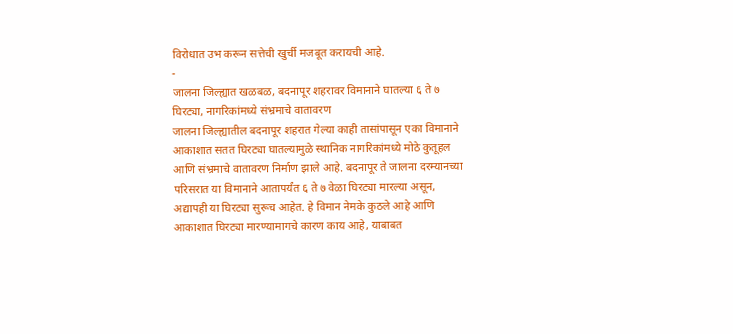विरोधात उभ करून सत्तेची खुर्ची मजबूत करायची आहे.
-
जालना जिल्ह्यात खळबळ, बदनापूर शहरावर विमानाने घातल्या ६ ते ७ घिरट्या, नागरिकांमध्ये संभ्रमाचे वातावरण
जालना जिल्ह्यातील बदनापूर शहरात गेल्या काही तासांपासून एका विमानाने आकाशात सतत घिरट्या घातल्यामुळे स्थानिक नागरिकांमध्ये मोठे कुतूहल आणि संभ्रमाचे वातावरण निर्माण झाले आहे. बदनापूर ते जालना दरम्यानच्या परिसरात या विमानाने आतापर्यंत ६ ते ७ वेळा घिरट्या मारल्या असून, अद्यापही या घिरट्या सुरूच आहेत. हे विमान नेमके कुठले आहे आणि आकाशात घिरट्या मारण्यामागचे कारण काय आहे, याबाबत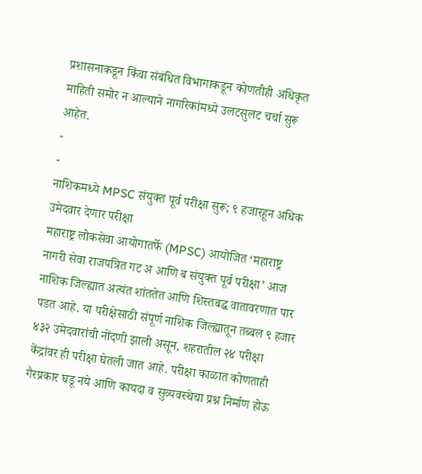प्रशासनाकडून किंवा संबंधित विभागाकडून कोणतीही अधिकृत माहिती समोर न आल्याने नागरिकांमध्ये उलटसुलट चर्चा सुरू आहेत.
-
-
नाशिकमध्ये MPSC संयुक्त पूर्व परीक्षा सुरू; ९ हजारहून अधिक उमेदवार देणार परीक्षा
महाराष्ट्र लोकसेवा आयोगातर्फे (MPSC) आयोजित ‘महाराष्ट्र नागरी सेवा राजपत्रित गट अ आणि ब संयुक्त पूर्व परीक्षा’ आज नाशिक जिल्ह्यात अत्यंत शांततेत आणि शिस्तबद्ध वातावरणात पार पडत आहे. या परीक्षेसाठी संपूर्ण नाशिक जिल्ह्यातून तब्बल ९ हजार ४३२ उमेदवारांची नोंदणी झाली असून, शहरातील २४ परीक्षा केंद्रांवर ही परीक्षा घेतली जात आहे. परीक्षा काळात कोणताही गैरप्रकार घडू नये आणि कायदा व सुव्यवस्थेचा प्रश्न निर्माण होऊ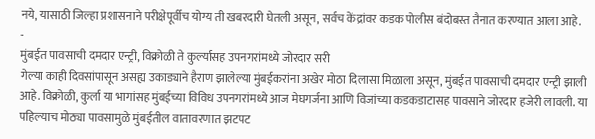नये, यासाठी जिल्हा प्रशासनाने परीक्षेपूर्वीच योग्य ती खबरदारी घेतली असून, सर्वच केंद्रांवर कडक पोलीस बंदोबस्त तैनात करण्यात आला आहे.
-
मुंबईत पावसाची दमदार एन्ट्री, विक्रोळी ते कुर्ल्यासह उपनगरांमध्ये जोरदार सरी
गेल्या काही दिवसांपासून असह्य उकाड्याने हैराण झालेल्या मुंबईकरांना अखेर मोठा दिलासा मिळाला असून, मुंबईत पावसाची दमदार एन्ट्री झाली आहे. विक्रोळी, कुर्ला या भागांसह मुंबईच्या विविध उपनगरांमध्ये आज मेघगर्जना आणि विजांच्या कडकडाटासह पावसाने जोरदार हजेरी लावली. या पहिल्याच मोठ्या पावसामुळे मुंबईतील वातावरणात झटपट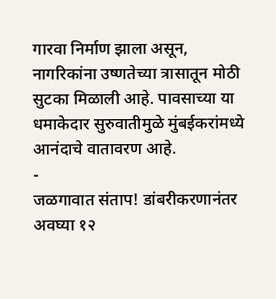गारवा निर्माण झाला असून, नागरिकांना उष्णतेच्या त्रासातून मोठी सुटका मिळाली आहे. पावसाच्या या धमाकेदार सुरुवातीमुळे मुंबईकरांमध्ये आनंदाचे वातावरण आहे.
-
जळगावात संताप! डांबरीकरणानंतर अवघ्या १२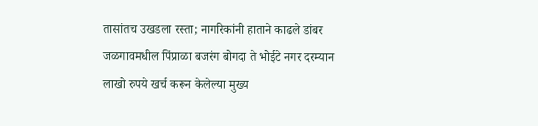तासांतच उखडला रस्ता; नागरिकांनी हाताने काढले डांबर
जळगावमधील पिंप्राळा बजरंग बोगदा ते भोईटे नगर दरम्यान लाखो रुपये खर्च करून केलेल्या मुख्य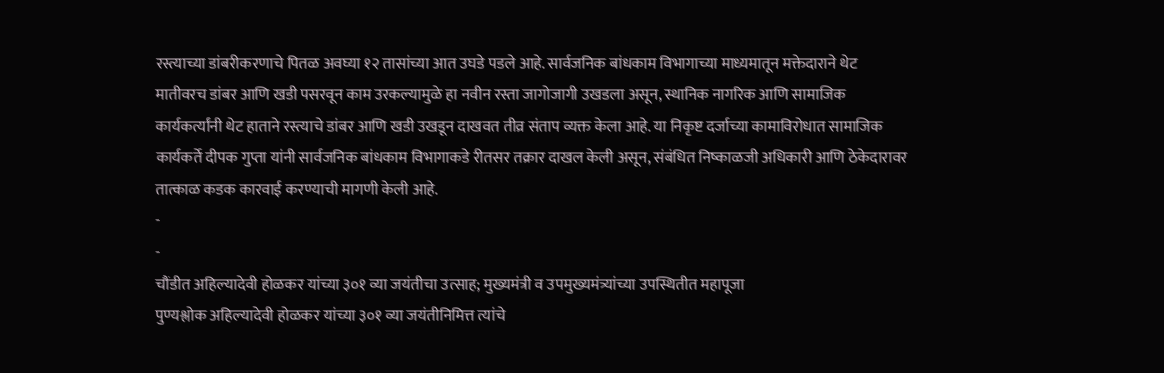रस्त्याच्या डांबरीकरणाचे पितळ अवघ्या १२ तासांच्या आत उघडे पडले आहे. सार्वजनिक बांधकाम विभागाच्या माध्यमातून मक्तेदाराने थेट मातीवरच डांबर आणि खडी पसरवून काम उरकल्यामुळे हा नवीन रस्ता जागोजागी उखडला असून, स्थानिक नागरिक आणि सामाजिक कार्यकर्त्यांनी थेट हाताने रस्त्याचे डांबर आणि खडी उखडून दाखवत तीव्र संताप व्यक्त केला आहे. या निकृष्ट दर्जाच्या कामाविरोधात सामाजिक कार्यकर्ते दीपक गुप्ता यांनी सार्वजनिक बांधकाम विभागाकडे रीतसर तक्रार दाखल केली असून, संबंधित निष्काळजी अधिकारी आणि ठेकेदारावर तात्काळ कडक कारवाई करण्याची मागणी केली आहे.
-
-
चौंडीत अहिल्यादेवी होळकर यांच्या ३०१ व्या जयंतीचा उत्साह; मुख्यमंत्री व उपमुख्यमंत्र्यांच्या उपस्थितीत महापूजा
पुण्यश्लोक अहिल्यादेवी होळकर यांच्या ३०१ व्या जयंतीनिमित्त त्यांचे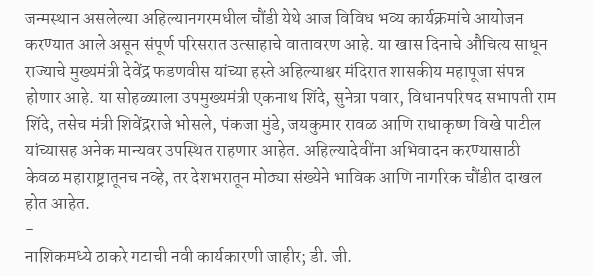जन्मस्थान असलेल्या अहिल्यानगरमधील चौंडी येथे आज विविध भव्य कार्यक्रमांचे आयोजन करण्यात आले असून संपूर्ण परिसरात उत्साहाचे वातावरण आहे. या खास दिनाचे औचित्य साधून राज्याचे मुख्यमंत्री देवेंद्र फडणवीस यांच्या हस्ते अहिल्याश्वर मंदिरात शासकीय महापूजा संपन्न होणार आहे. या सोहळ्याला उपमुख्यमंत्री एकनाथ शिंदे, सुनेत्रा पवार, विधानपरिषद सभापती राम शिंदे, तसेच मंत्री शिवेंद्रराजे भोसले, पंकजा मुंडे, जयकुमार रावळ आणि राधाकृष्ण विखे पाटील यांच्यासह अनेक मान्यवर उपस्थित राहणार आहेत. अहिल्यादेवींना अभिवादन करण्यासाठी केवळ महाराष्ट्रातूनच नव्हे, तर देशभरातून मोठ्या संख्येने भाविक आणि नागरिक चौंडीत दाखल होत आहेत.
-
नाशिकमध्ये ठाकरे गटाची नवी कार्यकारणी जाहीर; डी. जी.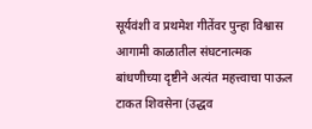सूर्यवंशी व प्रथमेश गीतेंवर पुन्हा विश्वास
आगामी काळातील संघटनात्मक बांधणीच्या दृष्टीने अत्यंत महत्त्वाचा पाऊल टाकत शिवसेना (उद्धव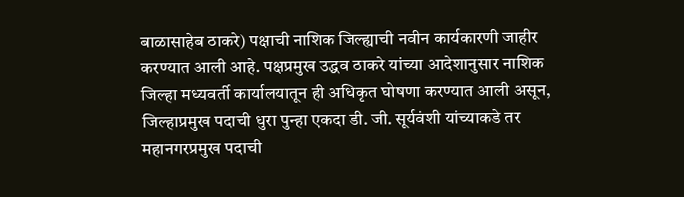बाळासाहेब ठाकरे) पक्षाची नाशिक जिल्ह्याची नवीन कार्यकारणी जाहीर करण्यात आली आहे. पक्षप्रमुख उद्धव ठाकरे यांच्या आदेशानुसार नाशिक जिल्हा मध्यवर्ती कार्यालयातून ही अधिकृत घोषणा करण्यात आली असून, जिल्हाप्रमुख पदाची धुरा पुन्हा एकदा डी. जी. सूर्यवंशी यांच्याकडे तर महानगरप्रमुख पदाची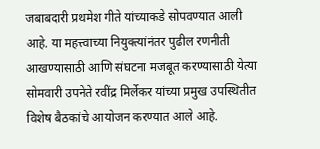जबाबदारी प्रथमेश गीते यांच्याकडे सोपवण्यात आली आहे. या महत्त्वाच्या नियुक्त्यांनंतर पुढील रणनीती आखण्यासाठी आणि संघटना मजबूत करण्यासाठी येत्या सोमवारी उपनेते रवींद्र मिर्लेकर यांच्या प्रमुख उपस्थितीत विशेष बैठकांचे आयोजन करण्यात आले आहे.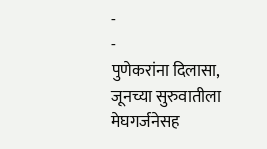-
-
पुणेकरांना दिलासा, जूनच्या सुरुवातीला मेघगर्जनेसह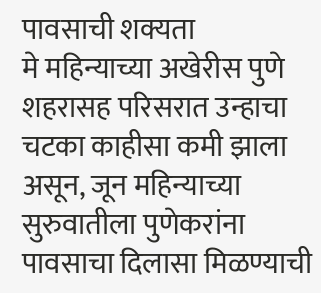पावसाची शक्यता
मे महिन्याच्या अखेरीस पुणे शहरासह परिसरात उन्हाचा चटका काहीसा कमी झाला असून, जून महिन्याच्या सुरुवातीला पुणेकरांना पावसाचा दिलासा मिळण्याची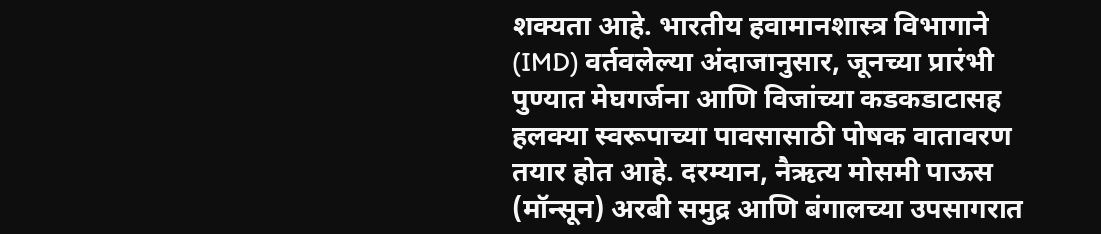शक्यता आहे. भारतीय हवामानशास्त्र विभागाने (IMD) वर्तवलेल्या अंदाजानुसार, जूनच्या प्रारंभी पुण्यात मेघगर्जना आणि विजांच्या कडकडाटासह हलक्या स्वरूपाच्या पावसासाठी पोषक वातावरण तयार होत आहे. दरम्यान, नैऋत्य मोसमी पाऊस (मॉन्सून) अरबी समुद्र आणि बंगालच्या उपसागरात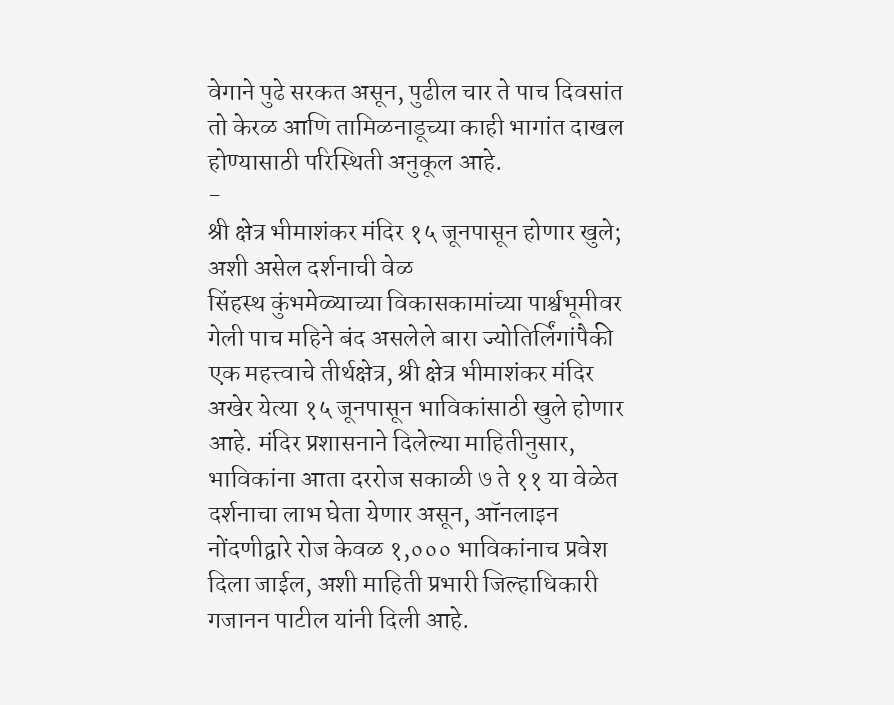वेगाने पुढे सरकत असून, पुढील चार ते पाच दिवसांत तो केरळ आणि तामिळनाडूच्या काही भागांत दाखल होण्यासाठी परिस्थिती अनुकूल आहे.
-
श्री क्षेत्र भीमाशंकर मंदिर १५ जूनपासून होणार खुले; अशी असेल दर्शनाची वेळ
सिंहस्थ कुंभमेळ्याच्या विकासकामांच्या पार्श्वभूमीवर गेली पाच महिने बंद असलेले बारा ज्योतिर्लिंगांपैकी एक महत्त्वाचे तीर्थक्षेत्र, श्री क्षेत्र भीमाशंकर मंदिर अखेर येत्या १५ जूनपासून भाविकांसाठी खुले होणार आहे. मंदिर प्रशासनाने दिलेल्या माहितीनुसार, भाविकांना आता दररोज सकाळी ७ ते ११ या वेळेत दर्शनाचा लाभ घेता येणार असून, ऑनलाइन नोंदणीद्वारे रोज केवळ १,००० भाविकांनाच प्रवेश दिला जाईल, अशी माहिती प्रभारी जिल्हाधिकारी गजानन पाटील यांनी दिली आहे.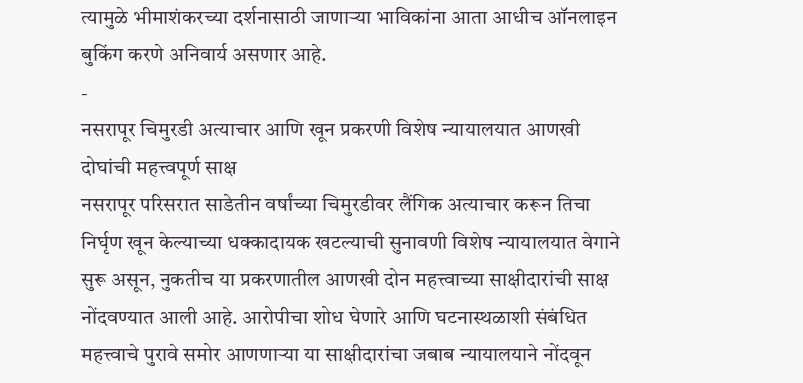त्यामुळे भीमाशंकरच्या दर्शनासाठी जाणाऱ्या भाविकांना आता आधीच ऑनलाइन बुकिंग करणे अनिवार्य असणार आहे.
-
नसरापूर चिमुरडी अत्याचार आणि खून प्रकरणी विशेष न्यायालयात आणखी दोघांची महत्त्वपूर्ण साक्ष
नसरापूर परिसरात साडेतीन वर्षांच्या चिमुरडीवर लैंगिक अत्याचार करून तिचा निर्घृण खून केल्याच्या धक्कादायक खटल्याची सुनावणी विशेष न्यायालयात वेगाने सुरू असून, नुकतीच या प्रकरणातील आणखी दोन महत्त्वाच्या साक्षीदारांची साक्ष नोंदवण्यात आली आहे. आरोपीचा शोध घेणारे आणि घटनास्थळाशी संबंधित महत्त्वाचे पुरावे समोर आणणाऱ्या या साक्षीदारांचा जबाब न्यायालयाने नोंदवून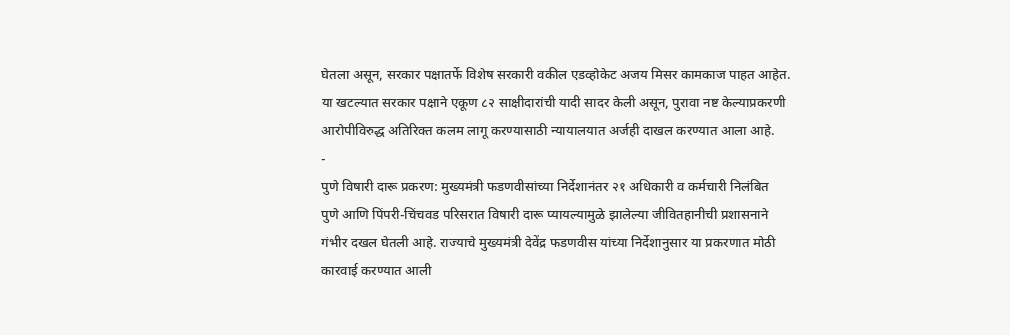घेतला असून, सरकार पक्षातर्फे विशेष सरकारी वकील एडव्होकेट अजय मिसर कामकाज पाहत आहेत. या खटल्यात सरकार पक्षाने एकूण ८२ साक्षीदारांची यादी सादर केली असून, पुरावा नष्ट केल्याप्रकरणी आरोपीविरुद्ध अतिरिक्त कलम लागू करण्यासाठी न्यायालयात अर्जही दाखल करण्यात आला आहे.
-
पुणे विषारी दारू प्रकरण: मुख्यमंत्री फडणवीसांच्या निर्देशानंतर २१ अधिकारी व कर्मचारी निलंबित
पुणे आणि पिंपरी-चिंचवड परिसरात विषारी दारू प्यायल्यामुळे झालेल्या जीवितहानीची प्रशासनाने गंभीर दखल घेतली आहे. राज्याचे मुख्यमंत्री देवेंद्र फडणवीस यांच्या निर्देशानुसार या प्रकरणात मोठी कारवाई करण्यात आली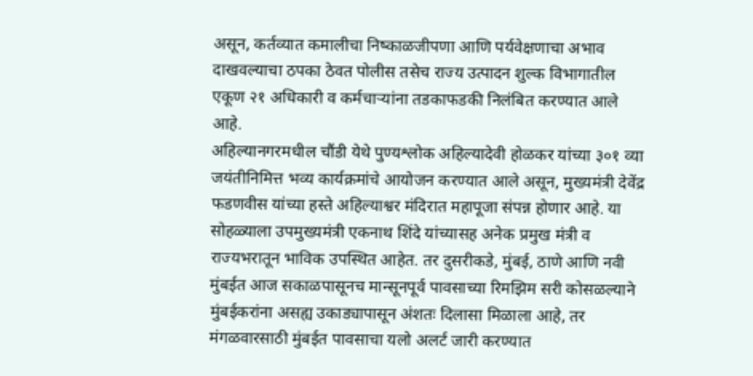असून, कर्तव्यात कमालीचा निष्काळजीपणा आणि पर्यवेक्षणाचा अभाव दाखवल्याचा ठपका ठेवत पोलीस तसेच राज्य उत्पादन शुल्क विभागातील एकूण २१ अधिकारी व कर्मचाऱ्यांना तडकाफडकी निलंबित करण्यात आले आहे.
अहिल्यानगरमधील चौंडी येथे पुण्यश्लोक अहिल्यादेवी होळकर यांच्या ३०१ व्या जयंतीनिमित्त भव्य कार्यक्रमांचे आयोजन करण्यात आले असून, मुख्यमंत्री देवेंद्र फडणवीस यांच्या हस्ते अहिल्याश्वर मंदिरात महापूजा संपन्न होणार आहे. या सोहळ्याला उपमुख्यमंत्री एकनाथ शिंदे यांच्यासह अनेक प्रमुख मंत्री व राज्यभरातून भाविक उपस्थित आहेत. तर दुसरीकडे, मुंबई, ठाणे आणि नवी मुंबईत आज सकाळपासूनच मान्सूनपूर्व पावसाच्या रिमझिम सरी कोसळल्याने मुंबईकरांना असह्य उकाड्यापासून अंशतः दिलासा मिळाला आहे, तर मंगळवारसाठी मुंबईत पावसाचा यलो अलर्ट जारी करण्यात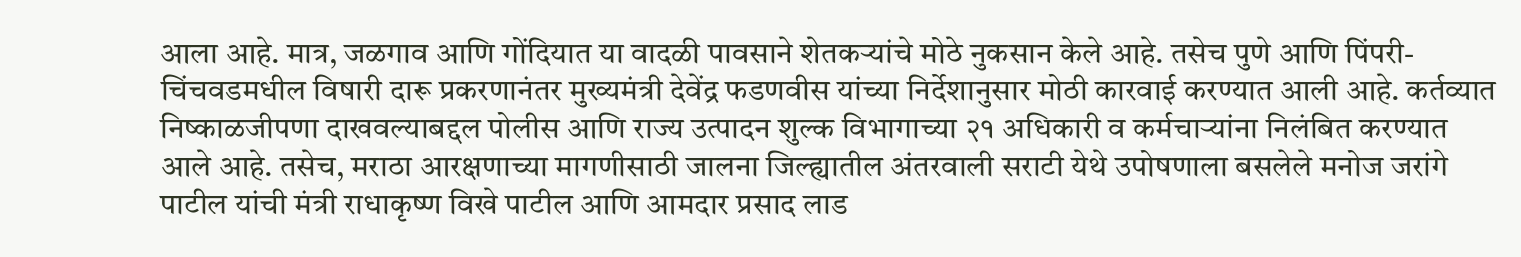आला आहे. मात्र, जळगाव आणि गोंदियात या वादळी पावसाने शेतकऱ्यांचे मोठे नुकसान केले आहे. तसेच पुणे आणि पिंपरी-चिंचवडमधील विषारी दारू प्रकरणानंतर मुख्यमंत्री देवेंद्र फडणवीस यांच्या निर्देशानुसार मोठी कारवाई करण्यात आली आहे. कर्तव्यात निष्काळजीपणा दाखवल्याबद्दल पोलीस आणि राज्य उत्पादन शुल्क विभागाच्या २१ अधिकारी व कर्मचाऱ्यांना निलंबित करण्यात आले आहे. तसेच, मराठा आरक्षणाच्या मागणीसाठी जालना जिल्ह्यातील अंतरवाली सराटी येथे उपोषणाला बसलेले मनोज जरांगे पाटील यांची मंत्री राधाकृष्ण विखे पाटील आणि आमदार प्रसाद लाड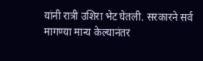यांनी रात्री उशिरा भेट घेतली. सरकारने सर्व मागण्या मान्य केल्यानंतर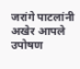जरांगे पाटलांनी अखेर आपले उपोषण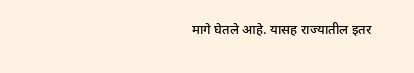मागे घेतले आहे. यासह राज्यातील इतर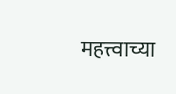महत्त्वाच्या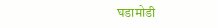घडामोडी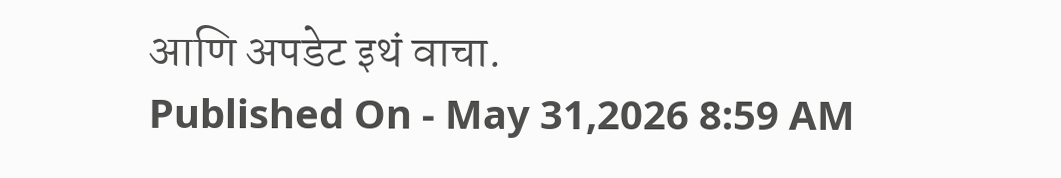आणि अपडेट इथं वाचा.
Published On - May 31,2026 8:59 AM